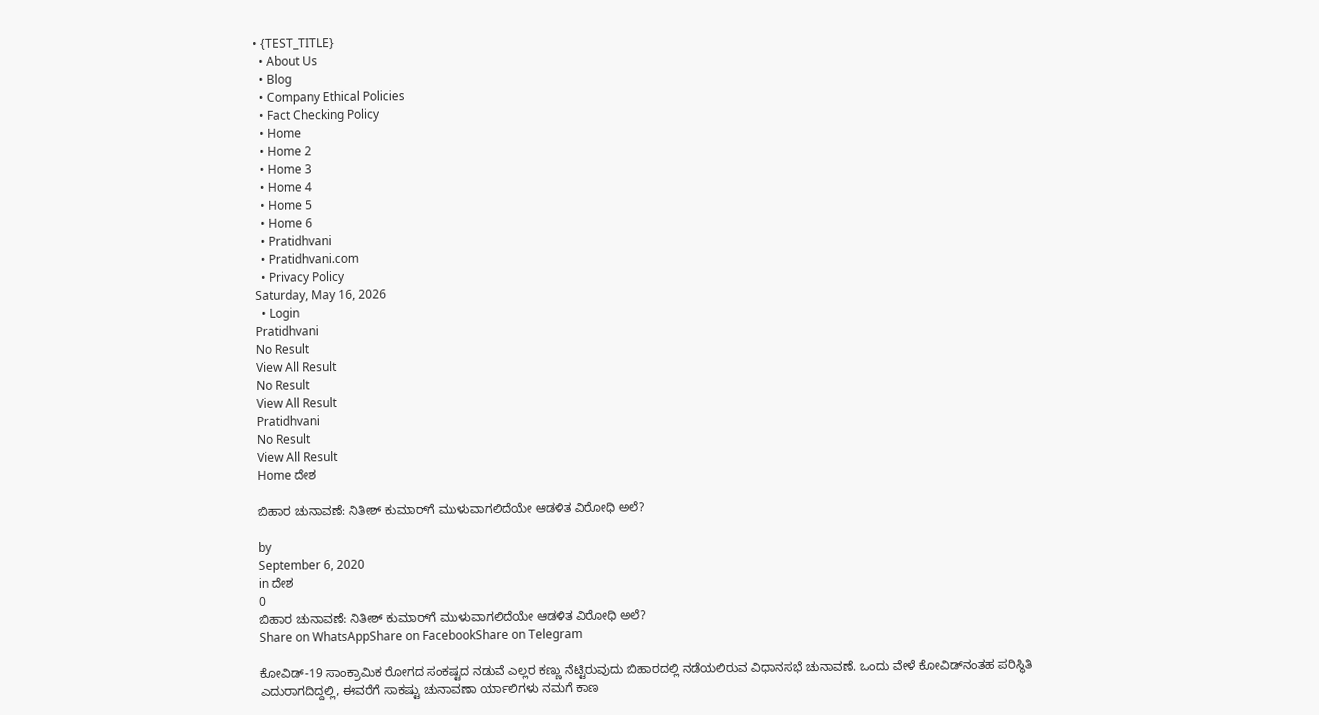• {TEST_TITLE}
  • About Us
  • Blog
  • Company Ethical Policies
  • Fact Checking Policy
  • Home
  • Home 2
  • Home 3
  • Home 4
  • Home 5
  • Home 6
  • Pratidhvani
  • Pratidhvani.com
  • Privacy Policy
Saturday, May 16, 2026
  • Login
Pratidhvani
No Result
View All Result
No Result
View All Result
Pratidhvani
No Result
View All Result
Home ದೇಶ

ಬಿಹಾರ ಚುನಾವಣೆ: ನಿತೀಶ್‌ ಕುಮಾರ್‌ಗೆ ಮುಳುವಾಗಲಿದೆಯೇ ಆಡಳಿತ ವಿರೋಧಿ ಅಲೆ?

by
September 6, 2020
in ದೇಶ
0
ಬಿಹಾರ ಚುನಾವಣೆ: ನಿತೀಶ್‌ ಕುಮಾರ್‌ಗೆ ಮುಳುವಾಗಲಿದೆಯೇ ಆಡಳಿತ ವಿರೋಧಿ ಅಲೆ?
Share on WhatsAppShare on FacebookShare on Telegram

ಕೋವಿಡ್-19 ಸಾಂಕ್ರಾಮಿಕ ರೋಗದ ಸಂಕಷ್ಟದ ನಡುವೆ ಎಲ್ಲರ ಕಣ್ಣು ನೆಟ್ಟಿರುವುದು ಬಿಹಾರದಲ್ಲಿ ನಡೆಯಲಿರುವ ವಿಧಾನಸಭೆ ಚುನಾವಣೆ. ಒಂದು ವೇಳೆ ಕೋವಿಡ್‌ನಂತಹ ಪರಿಸ್ಥಿತಿ ಎದುರಾಗದಿದ್ದಲ್ಲಿ, ಈವರೆಗೆ ಸಾಕಷ್ಟು ಚುನಾವಣಾ ರ್ಯಾಲಿಗಳು ನಮಗೆ ಕಾಣ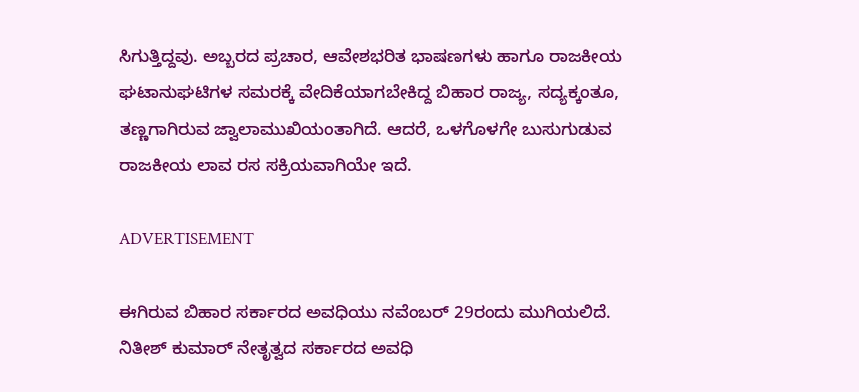ಸಿಗುತ್ತಿದ್ದವು. ಅಬ್ಬರದ ಪ್ರಚಾರ, ಆವೇಶಭರಿತ ಭಾಷಣಗಳು ಹಾಗೂ ರಾಜಕೀಯ ಘಟಾನುಘಟಿಗಳ ಸಮರಕ್ಕೆ ವೇದಿಕೆಯಾಗಬೇಕಿದ್ದ ಬಿಹಾರ ರಾಜ್ಯ, ಸದ್ಯಕ್ಕಂತೂ, ತಣ್ಣಗಾಗಿರುವ ಜ್ವಾಲಾಮುಖಿಯಂತಾಗಿದೆ. ಆದರೆ, ಒಳಗೊಳಗೇ ಬುಸುಗುಡುವ ರಾಜಕೀಯ ಲಾವ ರಸ ಸಕ್ರಿಯವಾಗಿಯೇ ಇದೆ.

ADVERTISEMENT

ಈಗಿರುವ ಬಿಹಾರ ಸರ್ಕಾರದ ಅವಧಿಯು ನವೆಂಬರ್‌ 29ರಂದು ಮುಗಿಯಲಿದೆ. ನಿತೀಶ್‌ ಕುಮಾರ್‌ ನೇತೃತ್ವದ ಸರ್ಕಾರದ ಅವಧಿ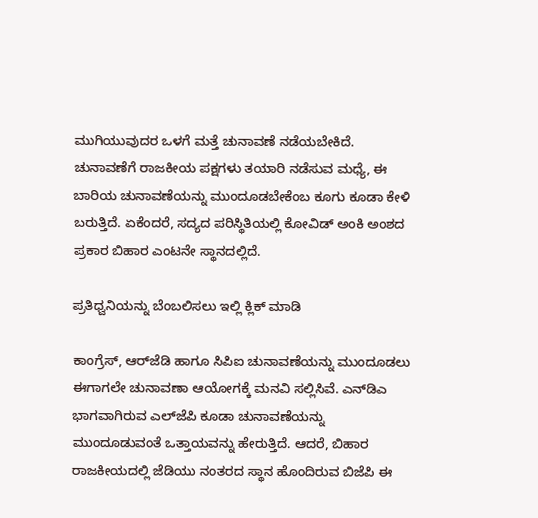ಮುಗಿಯುವುದರ ಒಳಗೆ ಮತ್ತೆ ಚುನಾವಣೆ ನಡೆಯಬೇಕಿದೆ. ಚುನಾವಣೆಗೆ ರಾಜಕೀಯ ಪಕ್ಷಗಳು ತಯಾರಿ ನಡೆಸುವ ಮಧ್ಯೆ, ಈ ಬಾರಿಯ ಚುನಾವಣೆಯನ್ನು ಮುಂದೂಡಬೇಕೆಂಬ ಕೂಗು ಕೂಡಾ ಕೇಳಿ ಬರುತ್ತಿದೆ. ಏಕೆಂದರೆ, ಸದ್ಯದ ಪರಿಸ್ಥಿತಿಯಲ್ಲಿ ಕೋವಿಡ್‌ ಅಂಕಿ ಅಂಶದ ಪ್ರಕಾರ ಬಿಹಾರ ಎಂಟನೇ ಸ್ಥಾನದಲ್ಲಿದೆ.

ಪ್ರತಿಧ್ವನಿಯನ್ನು ಬೆಂಬಲಿಸಲು ಇಲ್ಲಿ ಕ್ಲಿಕ್‌ ಮಾಡಿ

ಕಾಂಗ್ರೆಸ್‌, ಆರ್‌ಜೆಡಿ ಹಾಗೂ ಸಿಪಿಐ ಚುನಾವಣೆಯನ್ನು ಮುಂದೂಡಲು ಈಗಾಗಲೇ ಚುನಾವಣಾ ಆಯೋಗಕ್ಕೆ ಮನವಿ ಸಲ್ಲಿಸಿವೆ. ಎನ್‌ಡಿಎ ಭಾಗವಾಗಿರುವ ಎಲ್‌ಜೆಪಿ ಕೂಡಾ ಚುನಾವಣೆಯನ್ನು ಮುಂದೂಡುವಂತೆ ಒತ್ತಾಯವನ್ನು ಹೇರುತ್ತಿದೆ. ಆದರೆ, ಬಿಹಾರ ರಾಜಕೀಯದಲ್ಲಿ ಜೆಡಿಯು ನಂತರದ ಸ್ಥಾನ ಹೊಂದಿರುವ ಬಿಜೆಪಿ ಈ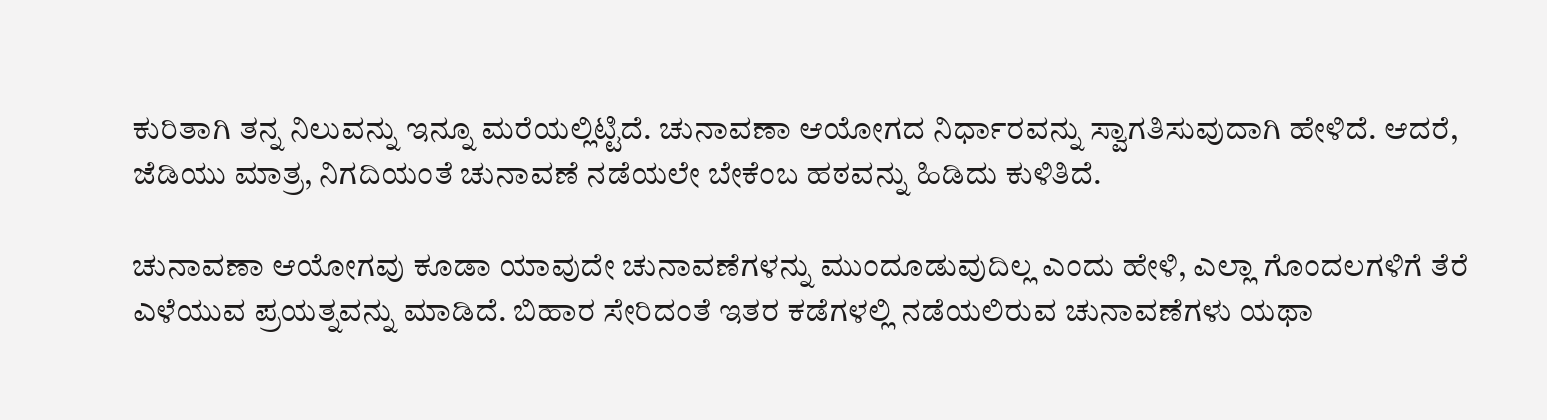ಕುರಿತಾಗಿ ತನ್ನ ನಿಲುವನ್ನು ಇನ್ನೂ ಮರೆಯಲ್ಲಿಟ್ಟಿದೆ. ಚುನಾವಣಾ ಆಯೋಗದ ನಿರ್ಧಾರವನ್ನು ಸ್ವಾಗತಿಸುವುದಾಗಿ ಹೇಳಿದೆ. ಆದರೆ, ಜೆಡಿಯು ಮಾತ್ರ, ನಿಗದಿಯಂತೆ ಚುನಾವಣೆ ನಡೆಯಲೇ ಬೇಕೆಂಬ ಹಠವನ್ನು ಹಿಡಿದು ಕುಳಿತಿದೆ.

ಚುನಾವಣಾ ಆಯೋಗವು ಕೂಡಾ ಯಾವುದೇ ಚುನಾವಣೆಗಳನ್ನು ಮುಂದೂಡುವುದಿಲ್ಲ ಎಂದು ಹೇಳಿ, ಎಲ್ಲಾ ಗೊಂದಲಗಳಿಗೆ ತೆರೆ ಎಳೆಯುವ ಪ್ರಯತ್ನವನ್ನು ಮಾಡಿದೆ. ಬಿಹಾರ ಸೇರಿದಂತೆ ಇತರ ಕಡೆಗಳಲ್ಲಿ ನಡೆಯಲಿರುವ ಚುನಾವಣೆಗಳು ಯಥಾ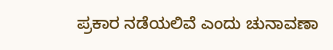ಪ್ರಕಾರ ನಡೆಯಲಿವೆ ಎಂದು ಚುನಾವಣಾ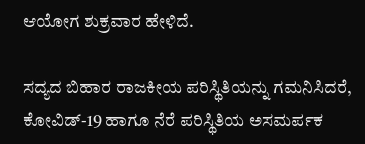ಆಯೋಗ ಶುಕ್ರವಾರ ಹೇಳಿದೆ.

ಸದ್ಯದ ಬಿಹಾರ ರಾಜಕೀಯ ಪರಿಸ್ಥಿತಿಯನ್ನು ಗಮನಿಸಿದರೆ, ಕೋವಿಡ್‌-19 ಹಾಗೂ ನೆರೆ ಪರಿಸ್ಥಿತಿಯ ಅಸಮರ್ಪಕ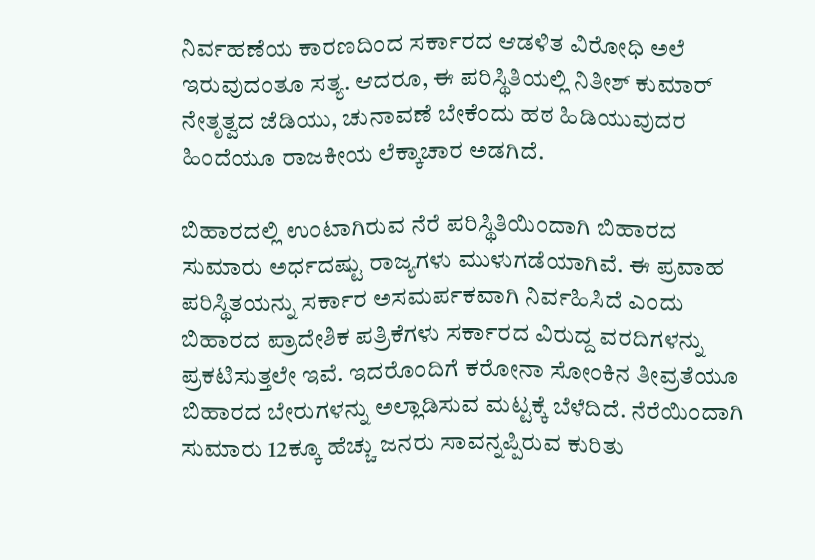ನಿರ್ವಹಣೆಯ ಕಾರಣದಿಂದ ಸರ್ಕಾರದ ಆಡಳಿತ ವಿರೋಧಿ ಅಲೆ ಇರುವುದಂತೂ ಸತ್ಯ. ಆದರೂ, ಈ ಪರಿಸ್ಥಿತಿಯಲ್ಲಿ ನಿತೀಶ್‌ ಕುಮಾರ್‌ ನೇತೃತ್ವದ ಜೆಡಿಯು, ಚುನಾವಣೆ ಬೇಕೆಂದು ಹಠ ಹಿಡಿಯುವುದರ ಹಿಂದೆಯೂ ರಾಜಕೀಯ ಲೆಕ್ಕಾಚಾರ ಅಡಗಿದೆ.

ಬಿಹಾರದಲ್ಲಿ ಉಂಟಾಗಿರುವ ನೆರೆ ಪರಿಸ್ಥಿತಿಯಿಂದಾಗಿ ಬಿಹಾರದ ಸುಮಾರು ಅರ್ಧದಷ್ಟು ರಾಜ್ಯಗಳು ಮುಳುಗಡೆಯಾಗಿವೆ. ಈ ಪ್ರವಾಹ ಪರಿಸ್ಥಿತಯನ್ನು ಸರ್ಕಾರ ಅಸಮರ್ಪಕವಾಗಿ ನಿರ್ವಹಿಸಿದೆ ಎಂದು ಬಿಹಾರದ ಪ್ರಾದೇಶಿಕ ಪತ್ರಿಕೆಗಳು ಸರ್ಕಾರದ ವಿರುದ್ದ ವರದಿಗಳನ್ನು ಪ್ರಕಟಿಸುತ್ತಲೇ ಇವೆ. ಇದರೊಂದಿಗೆ ಕರೋನಾ ಸೋಂಕಿನ ತೀವ್ರತೆಯೂ ಬಿಹಾರದ ಬೇರುಗಳನ್ನು ಅಲ್ಲಾಡಿಸುವ ಮಟ್ಟಕ್ಕೆ ಬೆಳೆದಿದೆ. ನೆರೆಯಿಂದಾಗಿ ಸುಮಾರು 12ಕ್ಕೂ ಹೆಚ್ಚು ಜನರು ಸಾವನ್ನಪ್ಪಿರುವ ಕುರಿತು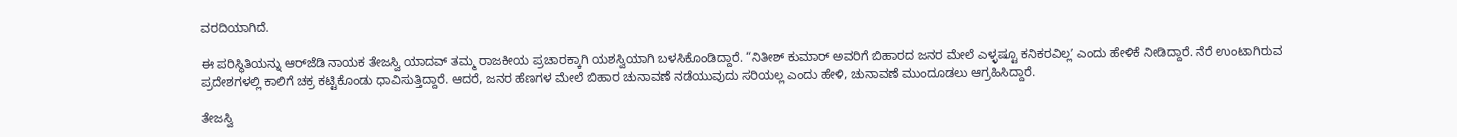ವರದಿಯಾಗಿದೆ.

ಈ ಪರಿಸ್ಥಿತಿಯನ್ನು ಆರ್‌ಜೆಡಿ ನಾಯಕ ತೇಜಸ್ವಿ ಯಾದವ್‌ ತಮ್ಮ ರಾಜಕೀಯ ಪ್ರಚಾರಕ್ಕಾಗಿ ಯಶಸ್ವಿಯಾಗಿ ಬಳಸಿಕೊಂಡಿದ್ದಾರೆ. “ನಿತೀಶ್‌ ಕುಮಾರ್‌ ಅವರಿಗೆ ಬಿಹಾರದ ಜನರ ಮೇಲೆ ಎಳ್ಳಷ್ಟೂ ಕನಿಕರವಿಲ್ಲʼ ಎಂದು ಹೇಳಿಕೆ ನೀಡಿದ್ದಾರೆ. ನೆರೆ ಉಂಟಾಗಿರುವ ಪ್ರದೇಶಗಳಲ್ಲಿ ಕಾಲಿಗೆ ಚಕ್ರ ಕಟ್ಟಿಕೊಂಡು ಧಾವಿಸುತ್ತಿದ್ದಾರೆ. ಆದರೆ, ಜನರ ಹೆಣಗಳ ಮೇಲೆ ಬಿಹಾರ ಚುನಾವಣೆ ನಡೆಯುವುದು ಸರಿಯಲ್ಲ ಎಂದು ಹೇಳಿ, ಚುನಾವಣೆ ಮುಂದೂಡಲು ಆಗ್ರಹಿಸಿದ್ದಾರೆ.

ತೇಜಸ್ವಿ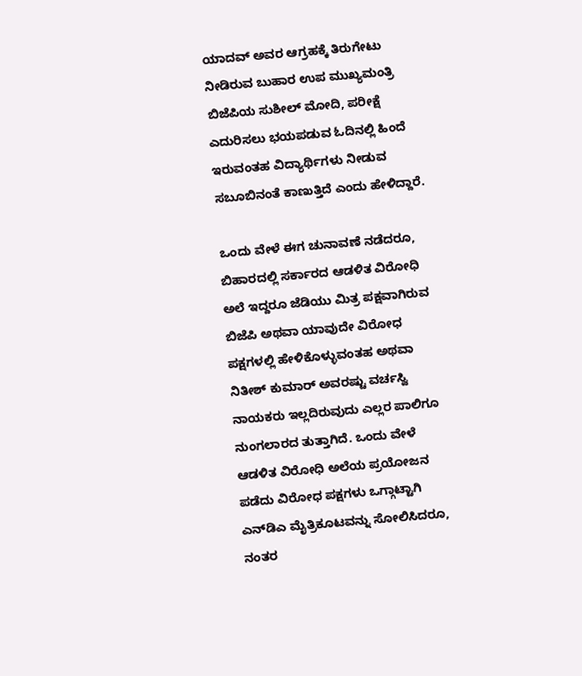ಯಾದವ್‌ ಅವರ ಆಗ್ರಹಕ್ಕೆ ತಿರುಗೇಟು ನೀಡಿರುವ ಬುಹಾರ ಉಪ ಮುಖ್ಯಮಂತ್ರಿ ಬಿಜೆಪಿಯ ಸುಶೀಲ್‌ ಮೋದಿ, ಪರೀಕ್ಷೆ ಎದುರಿಸಲು ಭಯಪಡುವ ಓದಿನಲ್ಲಿ ಹಿಂದೆ ಇರುವಂತಹ ವಿದ್ಯಾರ್ಥಿಗಳು ನೀಡುವ ಸಬೂಬಿನಂತೆ ಕಾಣುತ್ತಿದೆ ಎಂದು ಹೇಳಿದ್ದಾರೆ.

ಒಂದು ವೇಳೆ ಈಗ ಚುನಾವಣೆ ನಡೆದರೂ, ಬಿಹಾರದಲ್ಲಿ ಸರ್ಕಾರದ ಆಡಳಿತ ವಿರೋಧಿ ಅಲೆ ಇದ್ದರೂ ಜೆಡಿಯು ಮಿತ್ರ ಪಕ್ಷವಾಗಿರುವ ಬಿಜೆಪಿ ಅಥವಾ ಯಾವುದೇ ವಿರೋಧ ಪಕ್ಷಗಳಲ್ಲಿ ಹೇಳಿಕೊಳ್ಳುವಂತಹ ಅಥವಾ ನಿತೀಶ್‌ ಕುಮಾರ್‌ ಅವರಷ್ಟು ವರ್ಚಸ್ವಿ ನಾಯಕರು ಇಲ್ಲದಿರುವುದು ಎಲ್ಲರ ಪಾಲಿಗೂ ನುಂಗಲಾರದ ತುತ್ತಾಗಿದೆ. ಒಂದು ವೇಳೆ ಆಡಳಿತ ವಿರೋಧಿ ಅಲೆಯ ಪ್ರಯೋಜನ ಪಡೆದು ವಿರೋಧ ಪಕ್ಷಗಳು ಒಗ್ಗಾಟ್ಟಾಗಿ ಎನ್‌ಡಿಎ ಮೈತ್ರಿಕೂಟವನ್ನು ಸೋಲಿಸಿದರೂ, ನಂತರ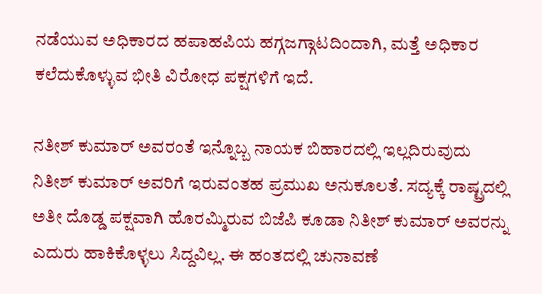ನಡೆಯುವ ಅಧಿಕಾರದ ಹಪಾಹಪಿಯ ಹಗ್ಗಜಗ್ಗಾಟದಿಂದಾಗಿ, ಮತ್ತೆ ಅಧಿಕಾರ ಕಲೆದುಕೊಳ್ಳುವ ಭೀತಿ ವಿರೋಧ ಪಕ್ಷಗಳಿಗೆ ಇದೆ.

ನತೀಶ್‌ ಕುಮಾರ್‌ ಅವರಂತೆ ಇನ್ನೊಬ್ಬ ನಾಯಕ ಬಿಹಾರದಲ್ಲಿ ಇಲ್ಲದಿರುವುದು ನಿತೀಶ್‌ ಕುಮಾರ್‌ ಅವರಿಗೆ ಇರುವಂತಹ ಪ್ರಮುಖ ಅನುಕೂಲತೆ. ಸದ್ಯಕ್ಕೆ ರಾಷ್ಟ್ರದಲ್ಲಿ ಅತೀ ದೊಡ್ಡ ಪಕ್ಷವಾಗಿ ಹೊರಮ್ಮಿರುವ ಬಿಜೆಪಿ ಕೂಡಾ ನಿತೀಶ್‌ ಕುಮಾರ್‌ ಅವರನ್ನು ಎದುರು ಹಾಕಿಕೊಳ್ಳಲು ಸಿದ್ದವಿಲ್ಲ. ಈ ಹಂತದಲ್ಲಿ ಚುನಾವಣೆ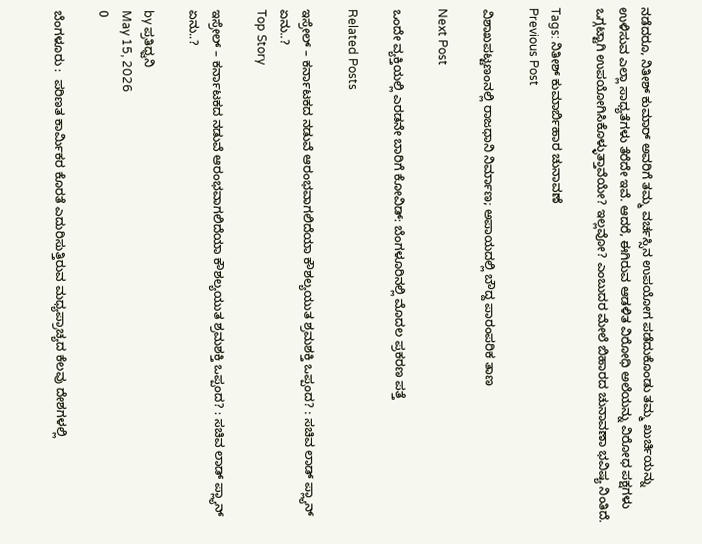ನಡೆದರೂ, ನಿತೀಶ್‌ ಕುಮಾರ್‌ ಅವರಿಗೆ ತಮ್ಮ ವರ್ಚಸ್ಸಿನ ಉಪಯೋಗ ಪಡೆದುಕೊಂಡು ತಮ್ಮ ಖುರ್ಚಿಯನ್ನು ಉಳಿಸುವ ಎಲ್ಲಾ ಸಾಧ್ಯತೆಗಳು ತೆರೆದೇ ಇವೆ. ಆದರೆ, ಈಗಿರುವ ಆಡಳಿತ ವಿರೋಧಿ ಅಲೆಯನ್ನು ವಿರೋಧ ಪಕ್ಷಗಳು ಒಗ್ಗಟ್ಟಾಗಿ ಉಪಯೋಗಿಸಿಕೊಳ್ಳುತ್ತಾವೆಯೇ? ಇಲ್ಲವೋ? ಎಂಬುದರ ಮೇಲೆ ಬಿಹಾರದ ಚುನಾವಣಾ ಭವಿಷ್ಯ ನಿಂತಿದೆ.

Tags: ನಿತೀಶ್ ಕುಮಾರ್ಬಿಹಾರ ಚುನಾವಣೆ
Previous Post

ವಿಶಾಖಪಟ್ಟಣಂನಲ್ಲಿ ರಾಜಧಾನಿ ನಿರ್ಮಾಣ; ಅಪಾಯದಲ್ಲಿ ಬೌದ್ದ ಪಾರಂಪರಿಕ ತಾಣ

Next Post

ಒಂದೇ ವ್ಯಕ್ತಿಯಲ್ಲಿ ಎರಡನೇ ಬಾರಿಗೆ ಕೋವಿಡ್: ಬೆಂಗಳೂರಿನಲ್ಲಿ ಮೊದಲ ಪ್ರಕರಣ ಪತ್ತೆ

Related Posts

ಇಸ್ರೇಲ್ – ಕರ್ನಾಟಕದ ನಡುವೆ ಆರಂಭವಾಗಲಿದೆಯಾ ಕೌಶಲ್ಯಯುತ ಶ್ರಮಶಕ್ತಿ ಒಪ್ಪಂದ? : ಸಚಿವ ಲಾಡ್‌ ಪ್ಲ್ಯಾನ್‌ ಏನು..?
Top Story

ಇಸ್ರೇಲ್ – ಕರ್ನಾಟಕದ ನಡುವೆ ಆರಂಭವಾಗಲಿದೆಯಾ ಕೌಶಲ್ಯಯುತ ಶ್ರಮಶಕ್ತಿ ಒಪ್ಪಂದ? : ಸಚಿವ ಲಾಡ್‌ ಪ್ಲ್ಯಾನ್‌ ಏನು..?

by ಪ್ರತಿಧ್ವನಿ
May 15, 2026
0

ಬೆಂಗಳೂರು :  ಪರಿಣತ ಕಾರ್ಮಿಕರ ಕೊರತೆ ಎದುರಿಸುತ್ತಿರುವ ಮಧ್ಯಪ್ರಾಚ್ಯದ ಕೆಲವು ದೇಶಗಳಲ್ಲಿ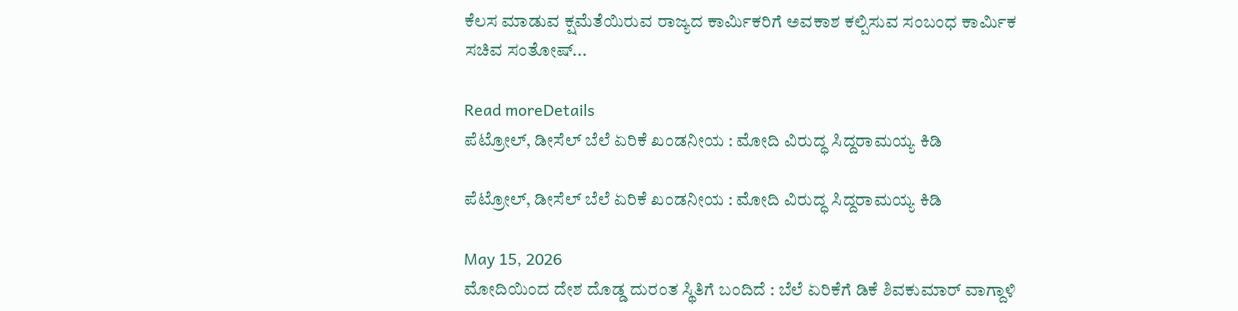ಕೆಲಸ ಮಾಡುವ ಕ್ಷಮೆತೆಯಿರುವ ರಾಜ್ಯದ ಕಾರ್ಮಿಕರಿಗೆ ಅವಕಾಶ ಕಲ್ಪಿಸುವ ಸಂಬಂಧ ಕಾರ್ಮಿಕ ಸಚಿವ ಸಂತೋಷ್‌...

Read moreDetails
ಪೆಟ್ರೋಲ್‌, ಡೀಸೆಲ್‌ ಬೆಲೆ ಏರಿಕೆ ಖಂಡನೀಯ : ಮೋದಿ ವಿರುದ್ಧ ಸಿದ್ದರಾಮಯ್ಯ ಕಿಡಿ

ಪೆಟ್ರೋಲ್‌, ಡೀಸೆಲ್‌ ಬೆಲೆ ಏರಿಕೆ ಖಂಡನೀಯ : ಮೋದಿ ವಿರುದ್ಧ ಸಿದ್ದರಾಮಯ್ಯ ಕಿಡಿ

May 15, 2026
ಮೋದಿಯಿಂದ ದೇಶ ದೊಡ್ಡ ದುರಂತ ಸ್ಥಿತಿಗೆ ಬಂದಿದೆ : ಬೆಲೆ ಏರಿಕೆಗೆ ಡಿಕೆ ಶಿವಕುಮಾರ್‌ ವಾಗ್ದಾಳಿ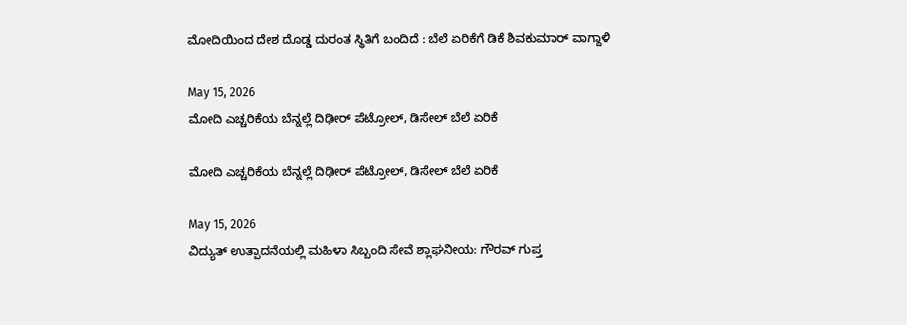ಮೋದಿಯಿಂದ ದೇಶ ದೊಡ್ಡ ದುರಂತ ಸ್ಥಿತಿಗೆ ಬಂದಿದೆ : ಬೆಲೆ ಏರಿಕೆಗೆ ಡಿಕೆ ಶಿವಕುಮಾರ್‌ ವಾಗ್ದಾಳಿ

May 15, 2026
ಮೋದಿ ಎಚ್ಚರಿಕೆಯ ಬೆನ್ನಲ್ಲೆ ದಿಢೀರ್‌ ಪೆಟ್ರೋಲ್‌, ಡಿಸೇಲ್‌ ಬೆಲೆ ಏರಿಕೆ

ಮೋದಿ ಎಚ್ಚರಿಕೆಯ ಬೆನ್ನಲ್ಲೆ ದಿಢೀರ್‌ ಪೆಟ್ರೋಲ್‌, ಡಿಸೇಲ್‌ ಬೆಲೆ ಏರಿಕೆ

May 15, 2026
ವಿದ್ಯುತ್ ಉತ್ಪಾದನೆಯಲ್ಲಿ ಮಹಿಳಾ ಸಿಬ್ಬಂದಿ ಸೇವೆ ಶ್ಲಾಘನೀಯ: ಗೌರವ್ ಗುಪ್ತ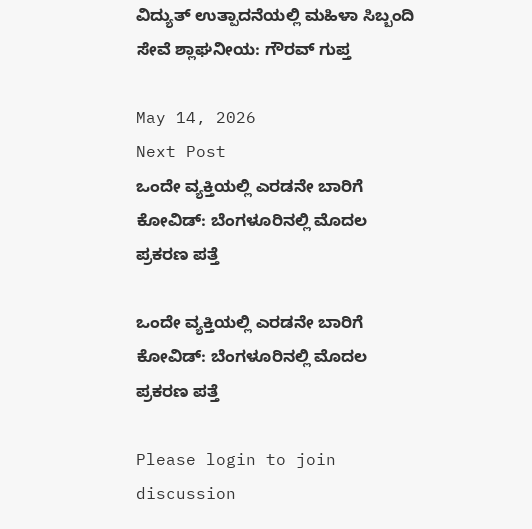ವಿದ್ಯುತ್ ಉತ್ಪಾದನೆಯಲ್ಲಿ ಮಹಿಳಾ ಸಿಬ್ಬಂದಿ ಸೇವೆ ಶ್ಲಾಘನೀಯ: ಗೌರವ್ ಗುಪ್ತ

May 14, 2026
Next Post
ಒಂದೇ ವ್ಯಕ್ತಿಯಲ್ಲಿ ಎರಡನೇ ಬಾರಿಗೆ ಕೋವಿಡ್: ಬೆಂಗಳೂರಿನಲ್ಲಿ ಮೊದಲ ಪ್ರಕರಣ ಪತ್ತೆ

ಒಂದೇ ವ್ಯಕ್ತಿಯಲ್ಲಿ ಎರಡನೇ ಬಾರಿಗೆ ಕೋವಿಡ್: ಬೆಂಗಳೂರಿನಲ್ಲಿ ಮೊದಲ ಪ್ರಕರಣ ಪತ್ತೆ

Please login to join discussion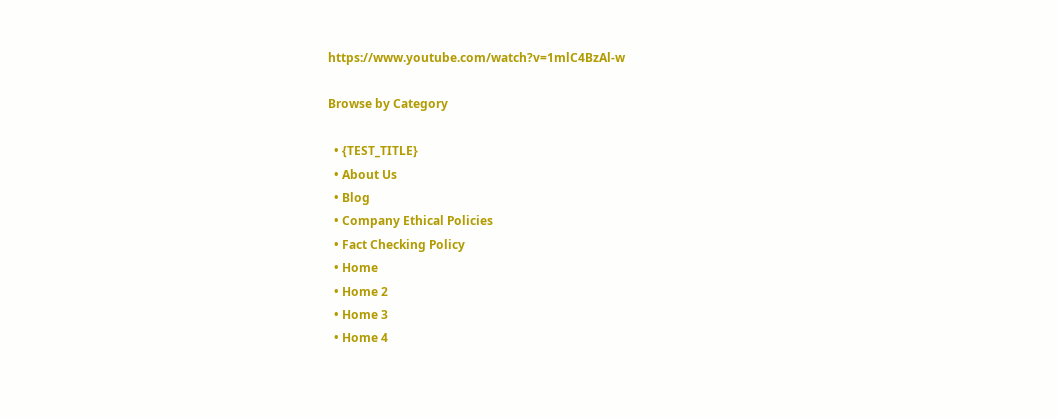https://www.youtube.com/watch?v=1mlC4BzAl-w

Browse by Category

  • {TEST_TITLE}
  • About Us
  • Blog
  • Company Ethical Policies
  • Fact Checking Policy
  • Home
  • Home 2
  • Home 3
  • Home 4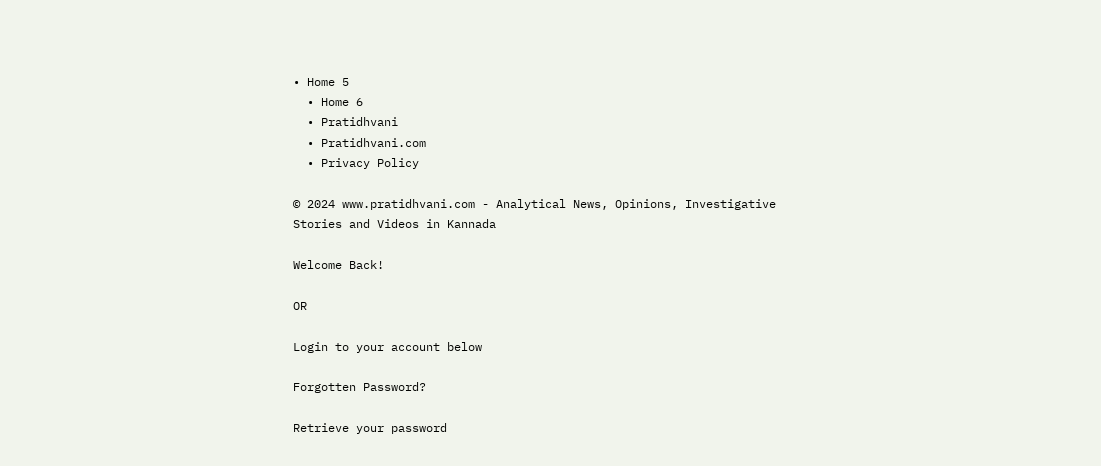• Home 5
  • Home 6
  • Pratidhvani
  • Pratidhvani.com
  • Privacy Policy

© 2024 www.pratidhvani.com - Analytical News, Opinions, Investigative Stories and Videos in Kannada

Welcome Back!

OR

Login to your account below

Forgotten Password?

Retrieve your password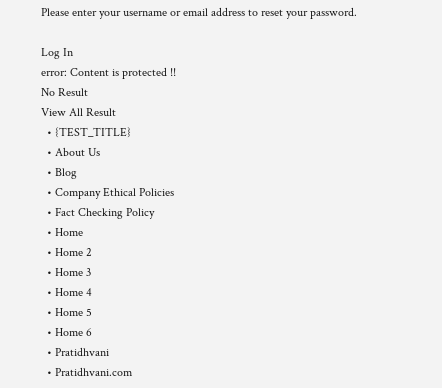Please enter your username or email address to reset your password.

Log In
error: Content is protected !!
No Result
View All Result
  • {TEST_TITLE}
  • About Us
  • Blog
  • Company Ethical Policies
  • Fact Checking Policy
  • Home
  • Home 2
  • Home 3
  • Home 4
  • Home 5
  • Home 6
  • Pratidhvani
  • Pratidhvani.com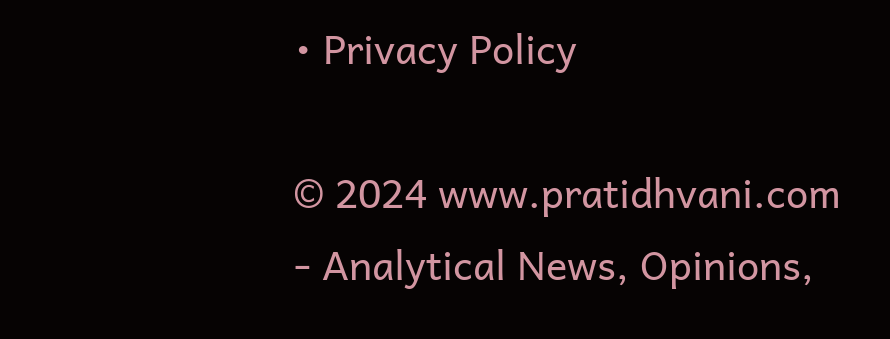• Privacy Policy

© 2024 www.pratidhvani.com - Analytical News, Opinions,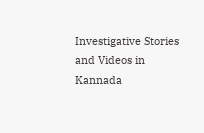Investigative Stories and Videos in Kannada